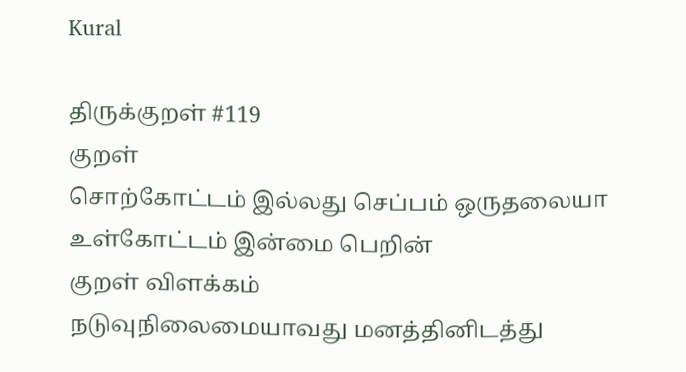Kural

திருக்குறள் #119
குறள்
சொற்கோட்டம் இல்லது செப்பம் ஒருதலையா
உள்கோட்டம் இன்மை பெறின்
குறள் விளக்கம்
நடுவுநிலைமையாவது மனத்தினிடத்து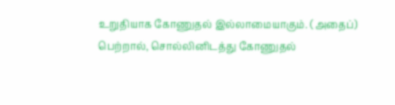உறுதியாக கோணுதல் இல்லாமையாகும். (அதைப்) பெற்றால், சொல்லினிடத்து கோணுதல்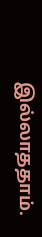இல்லாததாம்.